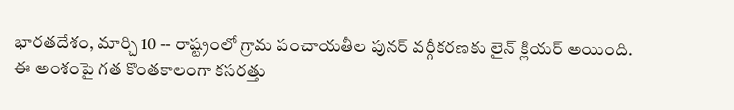భారతదేశం, మార్చి 10 -- రాష్ట్రంలో గ్రామ పంచాయతీల పునర్ వర్గీకరణకు లైన్ క్లియర్ అయింది. ఈ అంశంపై గత కొంతకాలంగా కసరత్తు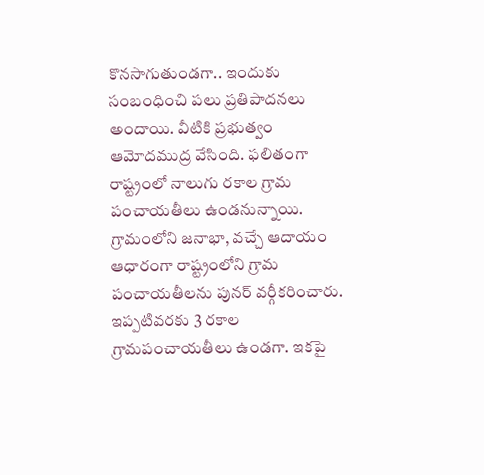కొనసాగుతుండగా.. ఇందుకు సంబంధించి పలు ప్రతిపాదనలు అందాయి. వీటికి ప్రభుత్వం ఆమోదముద్ర వేసింది. ఫలితంగా రాష్ట్రంలో నాలుగు రకాల గ్రామ పంచాయతీలు ఉండనున్నాయి.
గ్రామంలోని జనాభా, వచ్చే ఆదాయం ఆధారంగా రాష్ట్రంలోని గ్రామ పంచాయతీలను పునర్ వర్గీకరించారు. ఇప్పటివరకు 3 రకాల గ్రామపంచాయతీలు ఉండగా. ఇకపై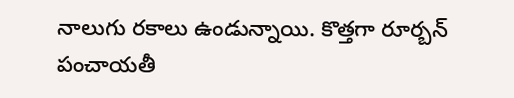నాలుగు రకాలు ఉండున్నాయి. కొత్తగా రూర్బన్ పంచాయతీ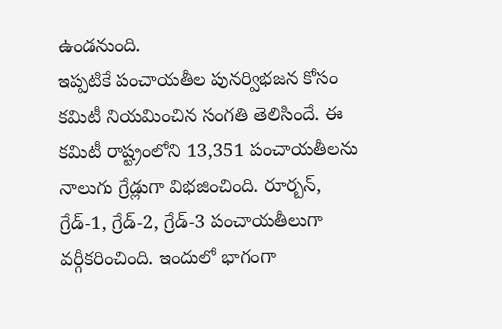ఉండనుంది.
ఇప్పటికే పంచాయతీల పునర్విభజన కోసం కమిటీ నియమించిన సంగతి తెలిసిందే. ఈ కమిటీ రాష్ట్రంలోని 13,351 పంచాయతీలను నాలుగు గ్రేడ్లుగా విభజించింది. రూర్బన్, గ్రేడ్-1, గ్రేడ్-2, గ్రేడ్-3 పంచాయతీలుగా వర్గీకరించింది. ఇందులో భాగంగా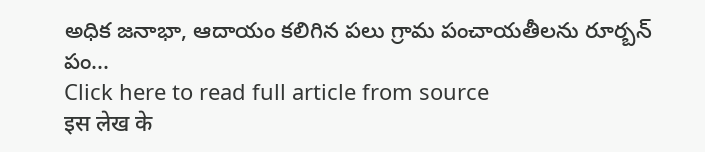అధిక జనాభా, ఆదాయం కలిగిన పలు గ్రామ పంచాయతీలను రూర్బన్ పం...
Click here to read full article from source
इस लेख के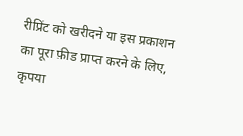रीप्रिंट को खरीदने या इस प्रकाशन का पूरा फ़ीड प्राप्त करने के लिए, कृपया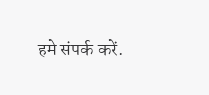हमे संपर्क करें.